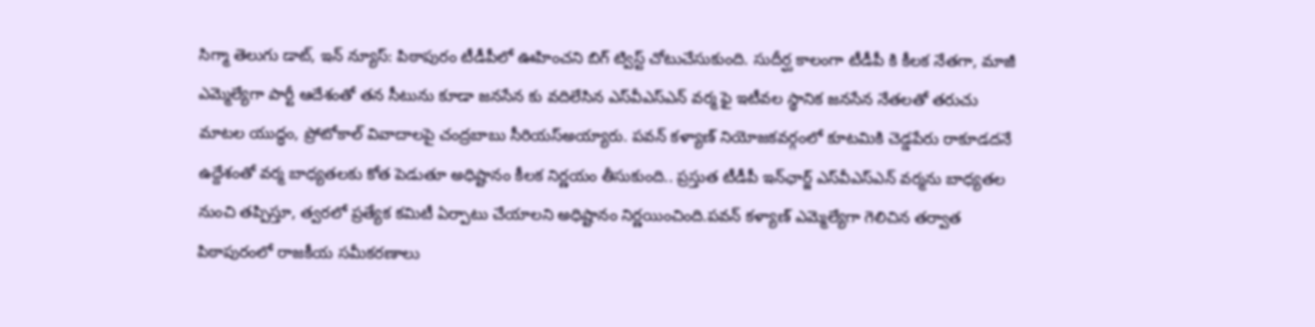సిగ్మా తెలుగు డాట్, ఇన్ న్యూస్: పిఠాపురం టీడీపీలో ఊహించని బిగ్ ట్విస్ట్ చోటుచేసుకుంది. సుదీర్ఘ కాలంగా టీడీపీ కి కీలక నేతగా, మాజీ ఎమ్మెల్యేగా పార్టీ ఆదేశంతో తన సీటును కూడా జనసేన కు వదిలేసిన ఎస్‌వీఎస్‌ఎన్ వర్మ ఫై ఇటీవల స్థానిక జనసేన నేతలతో తరుచు మాటల యుద్ధం, ప్రోటోకాల్ వివాదాలపై చంద్రబాబు సీరియస్అయ్యారు. పవన్ కళ్యాణ్ నియోజకవర్గంలో కూటమికి చెడ్డపేరు రాకూడదనే ఉద్దేశంతో వర్మ బాధ్యతలకు కోత పెడుతూ అధిష్టానం కీలక నిర్ణయం తీసుకుంది.. ప్రస్తుత టీడీపీ ఇన్‌ఛార్జ్ ఎస్‌వీఎస్‌ఎన్ వర్మను బాధ్యతల నుంచి తప్పిస్తూ, త్వరలో ప్రత్యేక కమిటీ ఏర్పాటు చేయాలని అధిష్టానం నిర్ణయించింది.పవన్ కళ్యాణ్ ఎమ్మెల్యేగా గెలిచిన తర్వాత పిఠాపురంలో రాజకీయ సమీకరణాలు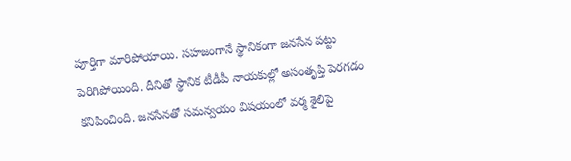పూర్తిగా మారిపోయాయి. సహజంగానే స్థానికంగా జనసేన పట్టు పెరిగిపోయింది. దీనితో స్థానిక టీడీపీ నాయకుల్లో అసంతృప్తి పెరగడం కనిపించింది. జనసేనతో సమన్వయం విషయంలో వర్మ శైలిపై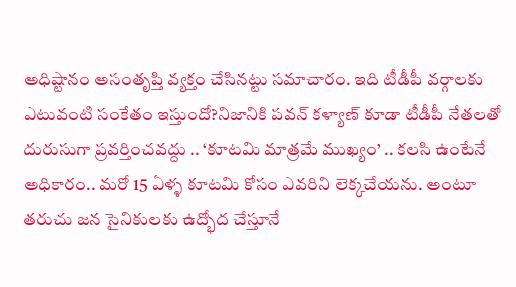అధిష్టానం అసంతృప్తి వ్యక్తం చేసినట్టు సమాచారం. ఇది టీడీపీ వర్గాలకు ఎటువంటి సంకేతం ఇస్తుందో?నిజానికి పవన్ కళ్యాణ్ కూడా టీడీపీ నేతలతో దురుసుగా ప్రవర్తించవద్దు .. ‘కూటమి మాత్రమే ముఖ్యం’ .. కలసి ఉంటేనే అధికారం.. మరో 15 ఏళ్ళ కూటమి కోసం ఎవరిని లెక్కచేయను. అంటూ తరుచు జన సైనికులకు ఉద్భోద చేస్తూనే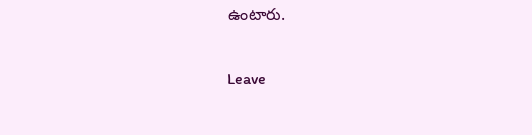ఉంటారు.

Leave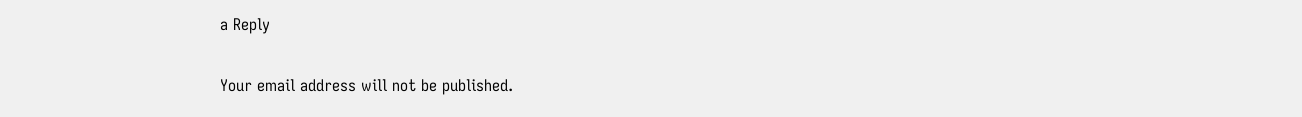a Reply

Your email address will not be published.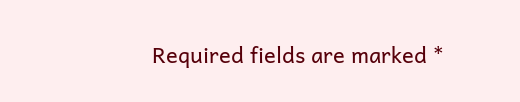Required fields are marked *